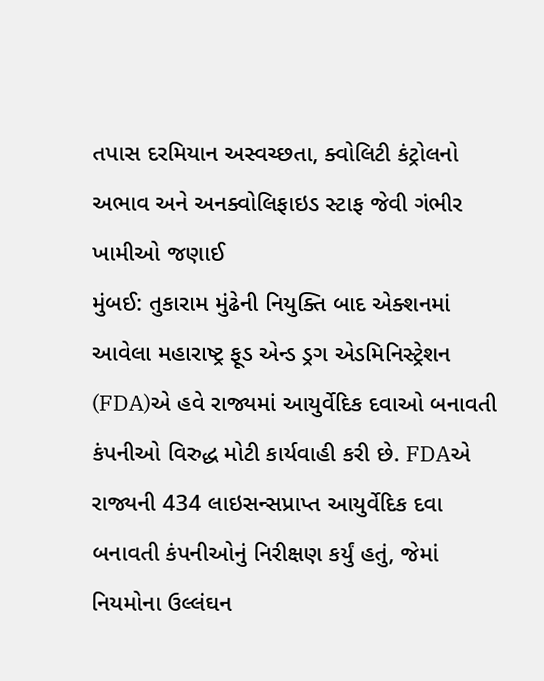તપાસ દરમિયાન અસ્વચ્છતા, ક્વોલિટી કંટ્રોલનો અભાવ અને અનક્વોલિફાઇડ સ્ટાફ જેવી ગંભીર ખામીઓ જણાઈ
મુંબઈ: તુકારામ મુંઢેની નિયુક્તિ બાદ એક્શનમાં આવેલા મહારાષ્ટ્ર ફૂડ એન્ડ ડ્રગ એડમિનિસ્ટ્રેશન (FDA)એ હવે રાજ્યમાં આયુર્વેદિક દવાઓ બનાવતી કંપનીઓ વિરુદ્ધ મોટી કાર્યવાહી કરી છે. FDAએ રાજ્યની 434 લાઇસન્સપ્રાપ્ત આયુર્વેદિક દવા બનાવતી કંપનીઓનું નિરીક્ષણ કર્યું હતું, જેમાં નિયમોના ઉલ્લંઘન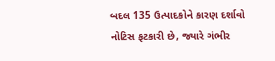બદલ 135 ઉત્પાદકોને કારણ દર્શાવો નોટિસ ફટકારી છે, જ્યારે ગંભીર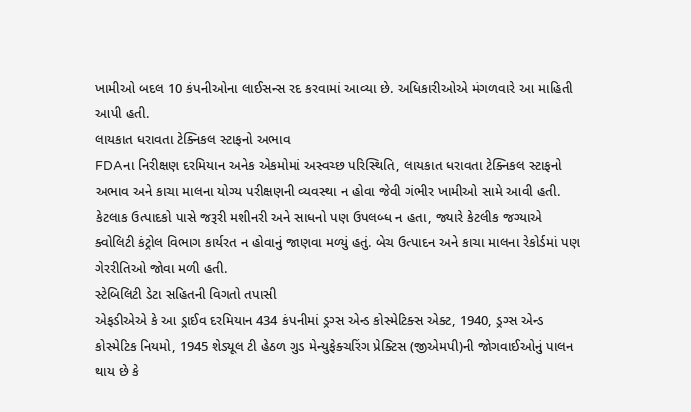ખામીઓ બદલ 10 કંપનીઓના લાઈસન્સ રદ કરવામાં આવ્યા છે. અધિકારીઓએ મંગળવારે આ માહિતી આપી હતી.
લાયકાત ધરાવતા ટેક્નિકલ સ્ટાફનો અભાવ
FDAના નિરીક્ષણ દરમિયાન અનેક એકમોમાં અસ્વચ્છ પરિસ્થિતિ, લાયકાત ધરાવતા ટેક્નિકલ સ્ટાફનો અભાવ અને કાચા માલના યોગ્ય પરીક્ષણની વ્યવસ્થા ન હોવા જેવી ગંભીર ખામીઓ સામે આવી હતી. કેટલાક ઉત્પાદકો પાસે જરૂરી મશીનરી અને સાધનો પણ ઉપલબ્ધ ન હતા, જ્યારે કેટલીક જગ્યાએ ક્વોલિટી કંટ્રોલ વિભાગ કાર્યરત ન હોવાનું જાણવા મળ્યું હતું. બેચ ઉત્પાદન અને કાચા માલના રેકોર્ડમાં પણ ગેરરીતિઓ જોવા મળી હતી.
સ્ટેબિલિટી ડેટા સહિતની વિગતો તપાસી
એફડીએએ કે આ ડ્રાઈવ દરમિયાન 434 કંપનીમાં ડ્રગ્સ એન્ડ કોસ્મેટિક્સ એક્ટ, 1940, ડ્રગ્સ એન્ડ કોસ્મેટિક નિયમો, 1945 શેડ્યૂલ ટી હેઠળ ગુડ મેન્યુફેક્ચરિંગ પ્રેક્ટિસ (જીએમપી)ની જોગવાઈઓનું પાલન થાય છે કે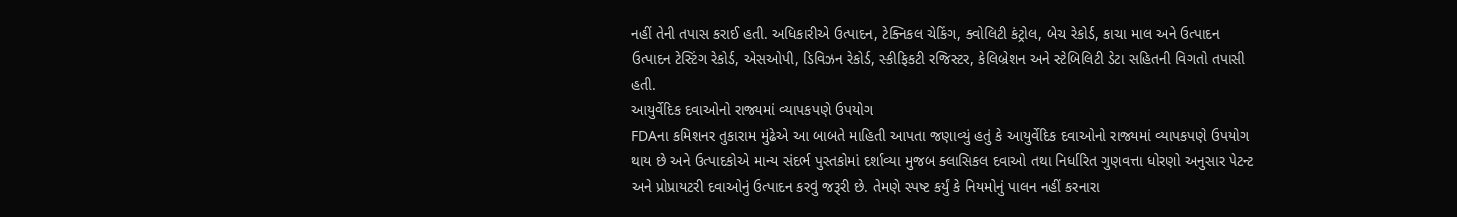નહીં તેની તપાસ કરાઈ હતી. અધિકારીએ ઉત્પાદન, ટેક્નિકલ ચેકિંગ, ક્વોલિટી કંટ્રોલ, બેચ રેકોર્ડ, કાચા માલ અને ઉત્પાદન ઉત્પાદન ટેસ્ટિંગ રેકોર્ડ, એસઓપી, ડિવિઝન રેકોર્ડ, સ્કીફિકટી રજિસ્ટર, કેલિબ્રેશન અને સ્ટેબિલિટી ડેટા સહિતની વિગતો તપાસી હતી.
આયુર્વેદિક દવાઓનો રાજ્યમાં વ્યાપકપણે ઉપયોગ
FDAના કમિશનર તુકારામ મુંઢેએ આ બાબતે માહિતી આપતા જણાવ્યું હતું કે આયુર્વેદિક દવાઓનો રાજ્યમાં વ્યાપકપણે ઉપયોગ થાય છે અને ઉત્પાદકોએ માન્ય સંદર્ભ પુસ્તકોમાં દર્શાવ્યા મુજબ ક્લાસિકલ દવાઓ તથા નિર્ધારિત ગુણવત્તા ધોરણો અનુસાર પેટન્ટ અને પ્રોપ્રાયટરી દવાઓનું ઉત્પાદન કરવું જરૂરી છે. તેમણે સ્પષ્ટ કર્યું કે નિયમોનું પાલન નહીં કરનારા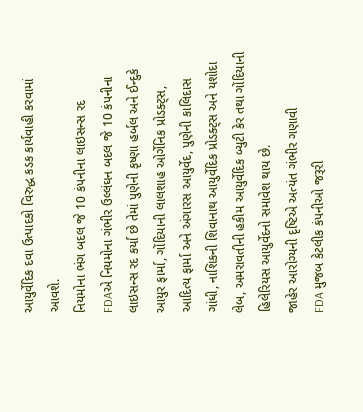આયુર્વેદિક દવા ઉત્પાદકો વિરુદ્ધ કડક કાર્યવાહી કરવામાં આવશે.
નિયમોના ભંગ બદલ જે 10 કંપનીના લાઇસન્સ રદ
FDAએ નિયમોના ગંભીર ઉલ્લંઘન બદલ જે 10 કંપનીના લાઇસન્સ રદ કર્યા છે તેમાં પુણેની કૃષ્ણા હર્બલ અને ઈન્દુકે આયુર ફાર્મા, ગોંદિયાની લાલશાહ ઓર્ગેનિક પ્રોડક્ટ્સ, આદિત્ય ફાર્મા અને અંગારસ આયુર્વેદ, પુણેની કાલિદાસ ગાંધી, નાશિકની શિવાનાથ આયુર્વેદિક પ્રોડક્ટ્સ અને યશોદા લેબ, અમરાવતીની હકીમ આયુર્વેદિક બ્યુટી કેર તથા ગોંદિયાની હિલેરિયસ આયુર્વેદનો સમાવેશ થાય છે.
જાહેર આરોગ્યની દૃષ્ટિએ અત્યંત ગંભીર ગણાવી
FDA મુજબ કેટલીક કંપનીઓ જરૂરી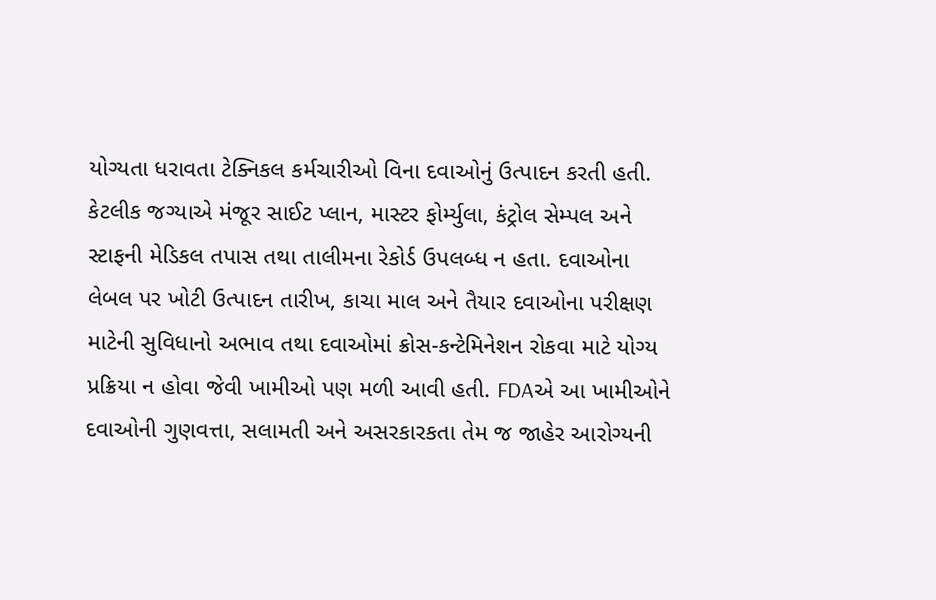યોગ્યતા ધરાવતા ટેક્નિકલ કર્મચારીઓ વિના દવાઓનું ઉત્પાદન કરતી હતી. કેટલીક જગ્યાએ મંજૂર સાઈટ પ્લાન, માસ્ટર ફોર્મ્યુલા, કંટ્રોલ સેમ્પલ અને સ્ટાફની મેડિકલ તપાસ તથા તાલીમના રેકોર્ડ ઉપલબ્ધ ન હતા. દવાઓના લેબલ પર ખોટી ઉત્પાદન તારીખ, કાચા માલ અને તૈયાર દવાઓના પરીક્ષણ માટેની સુવિધાનો અભાવ તથા દવાઓમાં ક્રોસ-કન્ટેમિનેશન રોકવા માટે યોગ્ય પ્રક્રિયા ન હોવા જેવી ખામીઓ પણ મળી આવી હતી. FDAએ આ ખામીઓને દવાઓની ગુણવત્તા, સલામતી અને અસરકારકતા તેમ જ જાહેર આરોગ્યની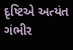દૃષ્ટિએ અત્યંત ગંભીર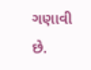ગણાવી છે.